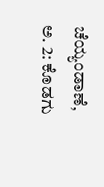ಚೆಯ್ಯಂಡಾಣೆ, ಅ. 2: ಕೊಡಗು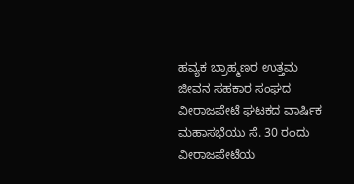ಹವ್ಯಕ ಬ್ರಾಹ್ಮಣರ ಉತ್ತಮ ಜೀವನ ಸಹಕಾರ ಸಂಘದ ವೀರಾಜಪೇಟೆ ಘಟಕದ ವಾರ್ಷಿಕ ಮಹಾಸಭೆಯು ಸೆ. 30 ರಂದು ವೀರಾಜಪೇಟೆಯ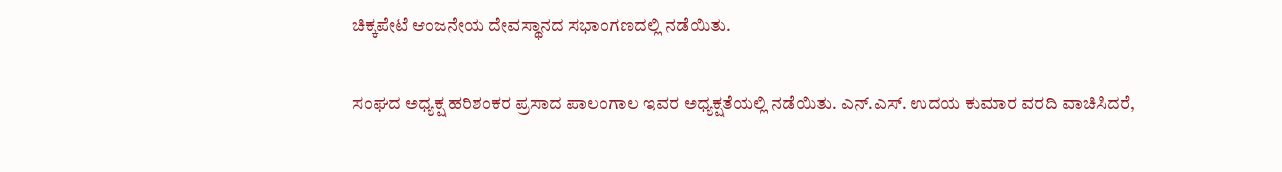ಚಿಕ್ಕಪೇಟೆ ಆಂಜನೇಯ ದೇವಸ್ಥಾನದ ಸಭಾಂಗಣದಲ್ಲಿ ನಡೆಯಿತು.

ಸಂಘದ ಅಧ್ಯಕ್ಷ ಹರಿಶಂಕರ ಪ್ರಸಾದ ಪಾಲಂಗಾಲ ಇವರ ಅಧ್ಯಕ್ಷತೆಯಲ್ಲಿ ನಡೆಯಿತು. ಎನ್.ಎಸ್. ಉದಯ ಕುಮಾರ ವರದಿ ವಾಚಿಸಿದರೆ,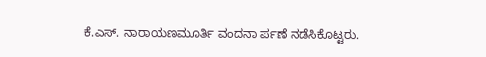ಕೆ.ಎಸ್. ನಾರಾಯಣಮೂರ್ತಿ ವಂದನಾ ರ್ಪಣೆ ನಡೆಸಿಕೊಟ್ಟರು.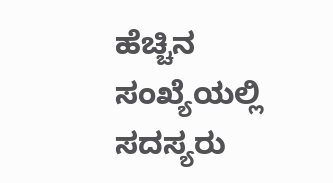ಹೆಚ್ಚಿನ ಸಂಖ್ಯೆಯಲ್ಲಿ ಸದಸ್ಯರು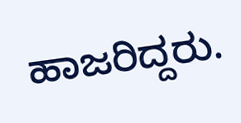ಹಾಜರಿದ್ದರು.